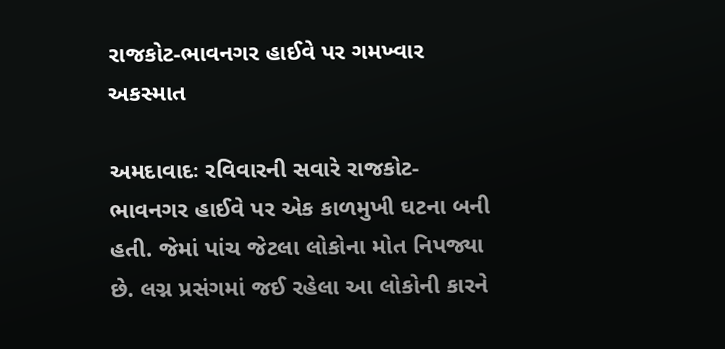રાજકોટ-ભાવનગર હાઈવે પર ગમખ્વાર અકસ્માત

અમદાવાદઃ રવિવારની સવારે રાજકોટ-ભાવનગર હાઈવે પર એક કાળમુખી ઘટના બની હતી. જેમાં પાંચ જેટલા લોકોના મોત નિપજ્યા છે. લગ્ન પ્રસંગમાં જઈ રહેલા આ લોકોની કારને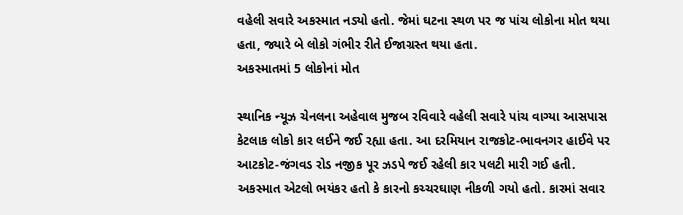વહેલી સવારે અકસ્માત નડ્યો હતો. જેમાં ઘટના સ્થળ પર જ પાંચ લોકોના મોત થયા હતા, જ્યારે બે લોકો ગંભીર રીતે ઈજાગ્રસ્ત થયા હતા.
અકસ્માતમાં 5 લોકોનાં મોત

સ્થાનિક ન્યૂઝ ચેનલના અહેવાલ મુજબ રવિવારે વહેલી સવારે પાંચ વાગ્યા આસપાસ કેટલાક લોકો કાર લઈને જઈ રહ્યા હતા. આ દરમિયાન રાજકોટ-ભાવનગર હાઈવે પર આટકોટ-જંગવડ રોડ નજીક પૂર ઝડપે જઈ રહેલી કાર પલટી મારી ગઈ હતી. અકસ્માત એટલો ભયંકર હતો કે કારનો કચ્ચરઘાણ નીકળી ગયો હતો. કારમાં સવાર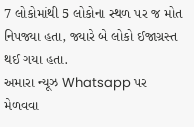7 લોકોમાંથી 5 લોકોના સ્થળ પર જ મોત નિપજ્યા હતા, જ્યારે બે લોકો ઈજાગ્રસ્ત થઈ ગયા હતા.
અમારા ન્યૂઝ Whatsapp પર મેળવવા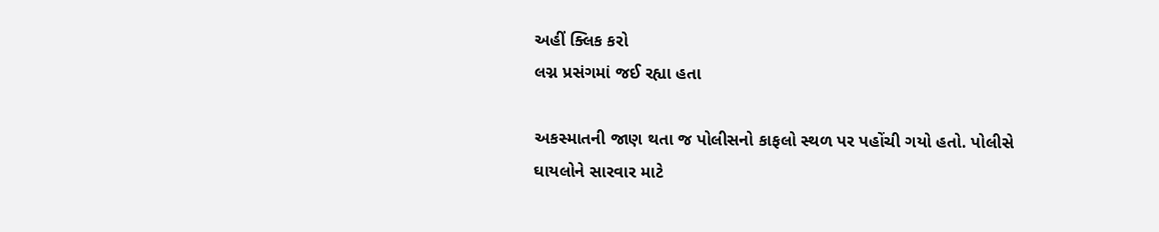અહીં ક્લિક કરો
લગ્ન પ્રસંગમાં જઈ રહ્યા હતા

અકસ્માતની જાણ થતા જ પોલીસનો કાફલો સ્થળ પર પહોંચી ગયો હતો. પોલીસે ઘાયલોને સારવાર માટે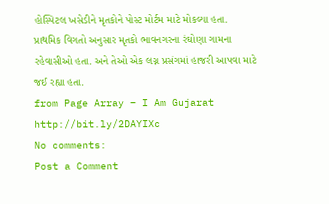હોસ્પિટલ ખસેડીને મૃતકોને પોસ્ટ મોર્ટમ માટે મોકલ્યા હતા. પ્રાથમિક વિગતો અનુસાર મૃતકો ભાવનગરના રંઘોણા ગામના રહેવાસીઓ હતા. અને તેઓ એક લગ્ન પ્રસંગમાં હાજરી આપવા માટે જઈ રહ્યા હતા.
from Page Array – I Am Gujarat http://bit.ly/2DAYIXc
No comments:
Post a Comment